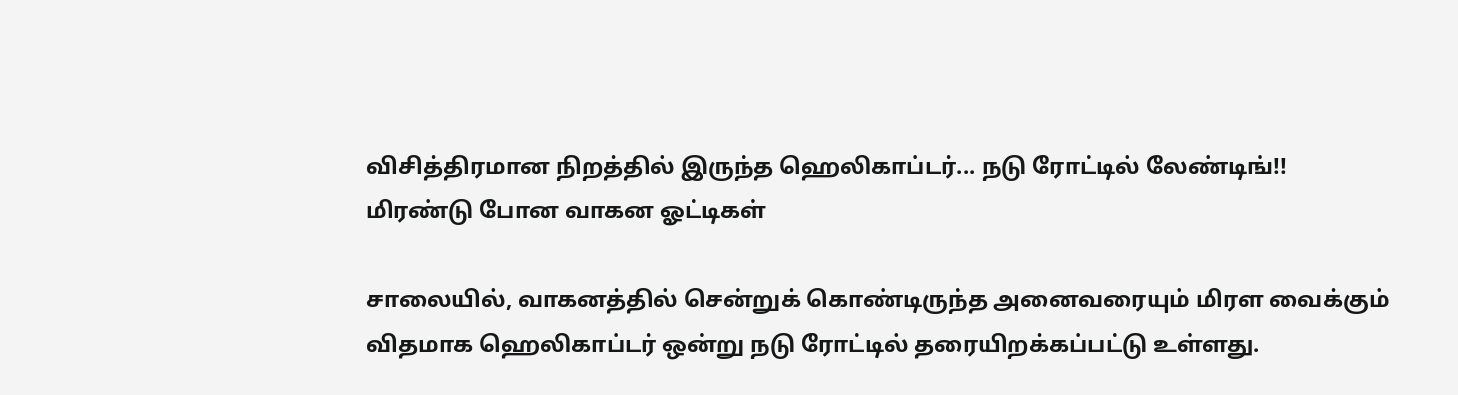விசித்திரமான நிறத்தில் இருந்த ஹெலிகாப்டர்... நடு ரோட்டில் லேண்டிங்!! மிரண்டு போன வாகன ஓட்டிகள்

சாலையில், வாகனத்தில் சென்றுக் கொண்டிருந்த அனைவரையும் மிரள வைக்கும் விதமாக ஹெலிகாப்டர் ஒன்று நடு ரோட்டில் தரையிறக்கப்பட்டு உள்ளது.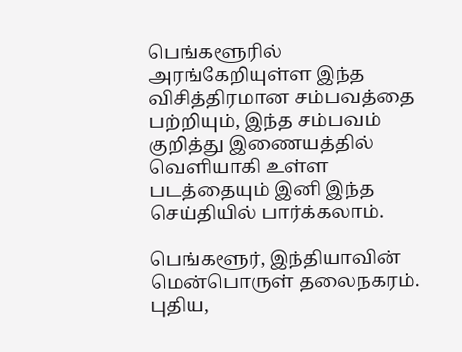பெங்களூரில் அரங்கேறியுள்ள இந்த விசித்திரமான சம்பவத்தை பற்றியும், இந்த சம்பவம் குறித்து இணையத்தில் வெளியாகி உள்ள படத்தையும் இனி இந்த செய்தியில் பார்க்கலாம்.

பெங்களூர், இந்தியாவின் மென்பொருள் தலைநகரம். புதிய,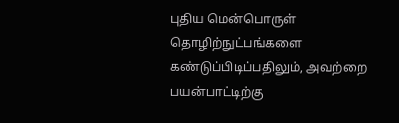புதிய மென்பொருள் தொழிற்நுட்பங்களை கண்டுப்பிடிப்பதிலும், அவற்றை பயன்பாட்டிற்கு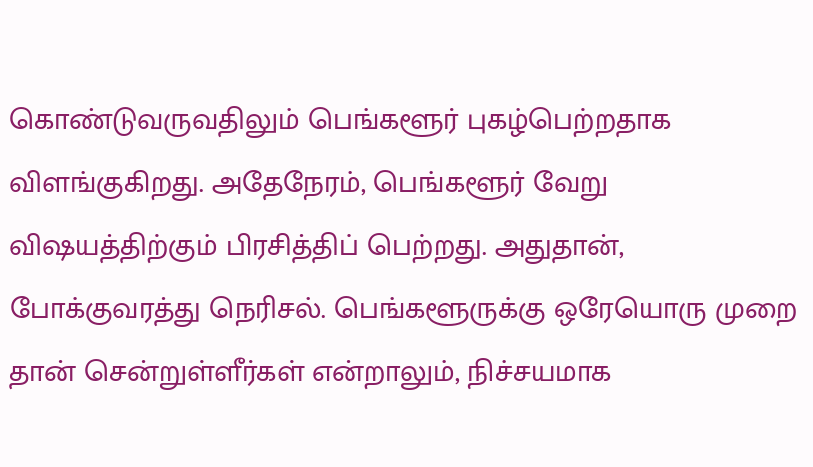கொண்டுவருவதிலும் பெங்களூர் புகழ்பெற்றதாக விளங்குகிறது. அதேநேரம், பெங்களூர் வேறு விஷயத்திற்கும் பிரசித்திப் பெற்றது. அதுதான், போக்குவரத்து நெரிசல். பெங்களூருக்கு ஒரேயொரு முறை தான் சென்றுள்ளீர்கள் என்றாலும், நிச்சயமாக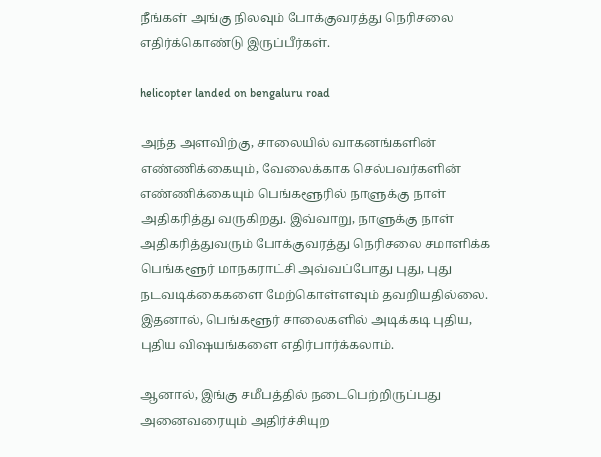நீங்கள் அங்கு நிலவும் போக்குவரத்து நெரிசலை எதிர்க்கொண்டு இருப்பீர்கள்.

helicopter landed on bengaluru road

அந்த அளவிற்கு, சாலையில் வாகனங்களின் எண்ணிக்கையும், வேலைக்காக செல்பவர்களின் எண்ணிக்கையும் பெங்களூரில் நாளுக்கு நாள் அதிகரித்து வருகிறது. இவ்வாறு, நாளுக்கு நாள் அதிகரித்துவரும் போக்குவரத்து நெரிசலை சமாளிக்க பெங்களூர் மாநகராட்சி அவ்வப்போது புது, புது நடவடிக்கைகளை மேற்கொள்ளவும் தவறியதில்லை. இதனால், பெங்களூர் சாலைகளில் அடிக்கடி புதிய, புதிய விஷயங்களை எதிர்பார்க்கலாம்.

ஆனால், இங்கு சமீபத்தில் நடைபெற்றிருப்பது அனைவரையும் அதிர்ச்சியுற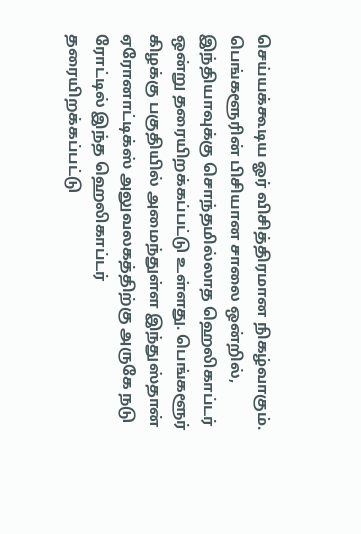செய்யக்கூடிய ஓர் விசித்திரமான நிகழ்வாகும். பெங்களூரின் பிசியான சாலை ஒன்றில், இந்தியாவுக்கு சொந்தமில்லாத ஹெலிகாப்டர் ஒன்று தரையிறக்கப்பட்டு உள்ளது. பெங்களூர் கிழக்கு பகுதியில் அமைந்துள்ள இந்துஸ்தான் ஏரோனாட்டிக்ஸ் அலுவலகத்திற்கு அருகே நடு ரோட்டில் இந்த ஹெலிகாப்டர் தரையிறக்கப்பட்டு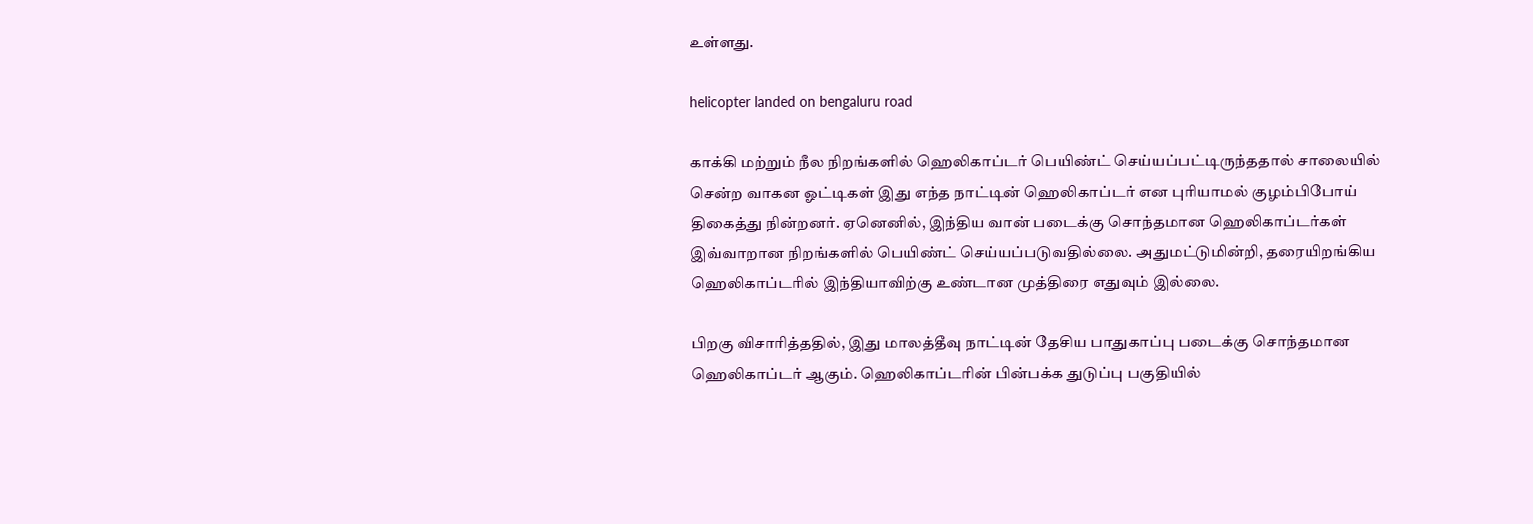உள்ளது.

helicopter landed on bengaluru road

காக்கி மற்றும் நீல நிறங்களில் ஹெலிகாப்டர் பெயிண்ட் செய்யப்பட்டிருந்ததால் சாலையில் சென்ற வாகன ஓட்டிகள் இது எந்த நாட்டின் ஹெலிகாப்டர் என புரியாமல் குழம்பிபோய் திகைத்து நின்றனர். ஏனெனில், இந்திய வான் படைக்கு சொந்தமான ஹெலிகாப்டர்கள் இவ்வாறான நிறங்களில் பெயிண்ட் செய்யப்படுவதில்லை. அதுமட்டுமின்றி, தரையிறங்கிய ஹெலிகாப்டரில் இந்தியாவிற்கு உண்டான முத்திரை எதுவும் இல்லை.

பிறகு விசாரித்ததில், இது மாலத்தீவு நாட்டின் தேசிய பாதுகாப்பு படைக்கு சொந்தமான ஹெலிகாப்டர் ஆகும். ஹெலிகாப்டரின் பின்பக்க துடுப்பு பகுதியில்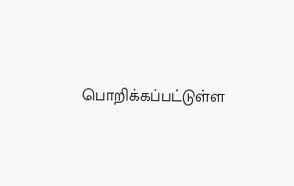பொறிக்கப்பட்டுள்ள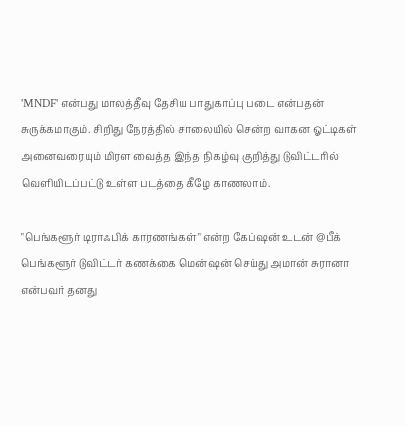'MNDF' என்பது மாலத்தீவு தேசிய பாதுகாப்பு படை என்பதன் சுருக்கமாகும். சிறிது நேரத்தில் சாலையில் சென்ற வாகன ஓட்டிகள் அனைவரையும் மிரள வைத்த இந்த நிகழ்வு குறித்து டுவிட்டரில் வெளியிடப்பட்டு உள்ள படத்தை கீழே காணலாம்.

"பெங்களூர் டிராஃபிக் காரணங்கள்" என்ற கேப்ஷன் உடன் @பீக் பெங்களூர் டுவிட்டர் கணக்கை மென்ஷன் செய்து அமான் சுரானா என்பவர் தனது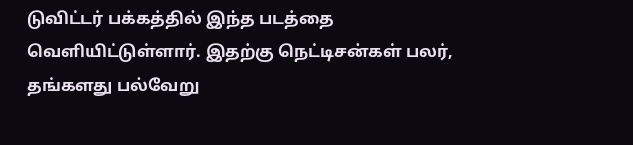டுவிட்டர் பக்கத்தில் இந்த படத்தை வெளியிட்டுள்ளார். இதற்கு நெட்டிசன்கள் பலர், தங்களது பல்வேறு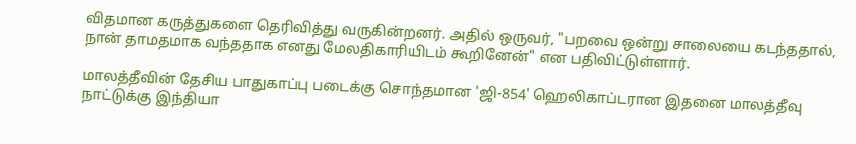விதமான கருத்துகளை தெரிவித்து வருகின்றனர். அதில் ஒருவர், "பறவை ஒன்று சாலையை கடந்ததால், நான் தாமதமாக வந்ததாக எனது மேலதிகாரியிடம் கூறினேன்" என பதிவிட்டுள்ளார்.

மாலத்தீவின் தேசிய பாதுகாப்பு படைக்கு சொந்தமான 'ஜி-854' ஹெலிகாப்டரான இதனை மாலத்தீவு நாட்டுக்கு இந்தியா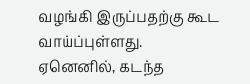வழங்கி இருப்பதற்கு கூட வாய்ப்புள்ளது. ஏனெனில், கடந்த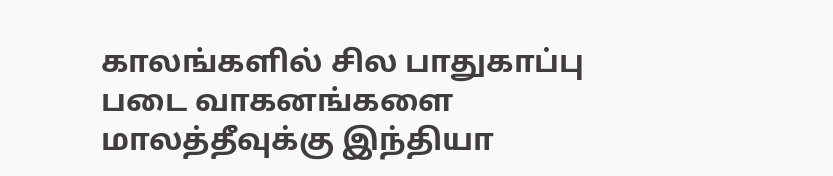காலங்களில் சில பாதுகாப்பு படை வாகனங்களை மாலத்தீவுக்கு இந்தியா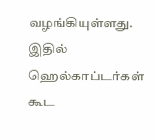வழங்கியுள்ளது. இதில் ஹெல்காப்டர்கள் கூட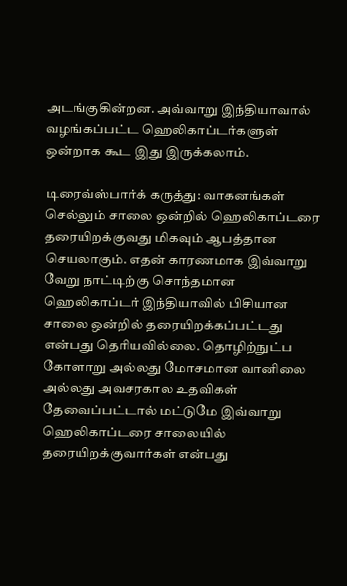அடங்குகின்றன. அவ்வாறு இந்தியாவால் வழங்கப்பட்ட ஹெலிகாப்டர்களுள் ஒன்றாக கூட இது இருக்கலாம்.

டிரைவ்ஸ்பார்க் கருத்து: வாகனங்கள் செல்லும் சாலை ஒன்றில் ஹெலிகாப்டரை தரையிறக்குவது மிகவும் ஆபத்தான செயலாகும். எதன் காரணமாக இவ்வாறு வேறு நாட்டிற்கு சொந்தமான ஹெலிகாப்டர் இந்தியாவில் பிசியான சாலை ஒன்றில் தரையிறக்கப்பட்டது என்பது தெரியவில்லை. தொழிற்நுட்ப கோளாறு அல்லது மோசமான வானிலை அல்லது அவசரகால உதவிகள் தேவைப்பட்டால் மட்டுமே இவ்வாறு ஹெலிகாப்டரை சாலையில் தரையிறக்குவார்கள் என்பது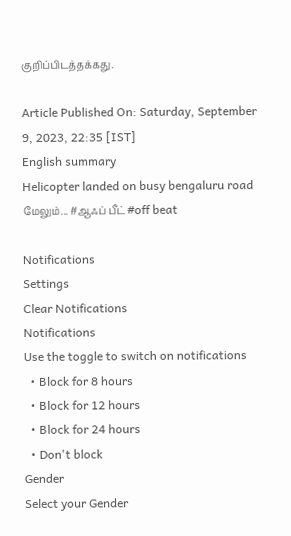குறிப்பிடத்தக்கது.

Article Published On: Saturday, September 9, 2023, 22:35 [IST]
English summary
Helicopter landed on busy bengaluru road
மேலும்... #ஆஃப் பீட் #off beat

Notifications
Settings
Clear Notifications
Notifications
Use the toggle to switch on notifications
  • Block for 8 hours
  • Block for 12 hours
  • Block for 24 hours
  • Don't block
Gender
Select your Gender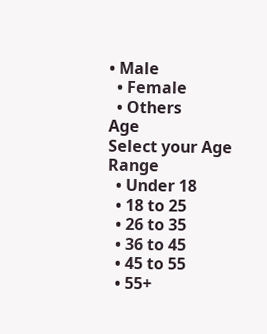• Male
  • Female
  • Others
Age
Select your Age Range
  • Under 18
  • 18 to 25
  • 26 to 35
  • 36 to 45
  • 45 to 55
  • 55+